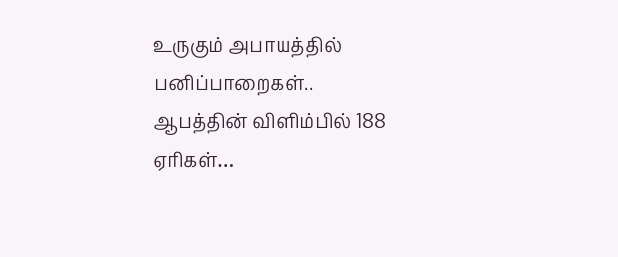உருகும் அபாயத்தில் பனிப்பாறைகள்.. ஆபத்தின் விளிம்பில் 188 ஏரிகள்…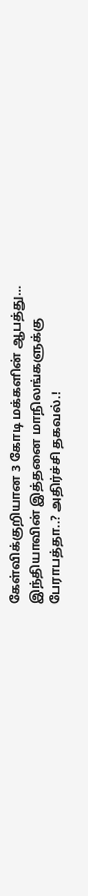கேள்விக்குறியான 3 கோடி மக்களின் ஆபத்து… இந்தியாவின் இத்தனை மாநிலங்களுக்கு பேராபத்தா..? அதிர்ச்சி தகவல்.!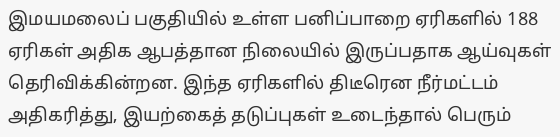இமயமலைப் பகுதியில் உள்ள பனிப்பாறை ஏரிகளில் 188 ஏரிகள் அதிக ஆபத்தான நிலையில் இருப்பதாக ஆய்வுகள் தெரிவிக்கின்றன. இந்த ஏரிகளில் திடீரென நீர்மட்டம் அதிகரித்து, இயற்கைத் தடுப்புகள் உடைந்தால் பெரும்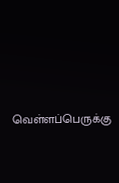வெள்ளப்பெருக்கு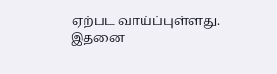ஏற்பட வாய்ப்புள்ளது. இதனை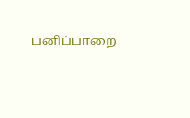பனிப்பாறை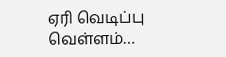ஏரி வெடிப்பு வெள்ளம்…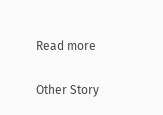Read more

Other Story